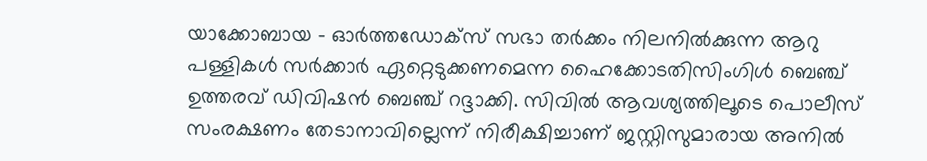യാക്കോബായ – ഓര്‍ത്തഡോക്സ് സഭാ തര്‍ക്കം നിലനില്‍ക്കുന്ന ആറു പള്ളികള്‍ സര്‍ക്കാര്‍ ഏറ്റെടുക്കണമെന്ന ഹൈക്കോടതിസിംഗിള്‍ ബെഞ്ച് ഉത്തരവ് ഡിവിഷന്‍ ബെഞ്ച് റദ്ദാക്കി. സിവില്‍ ആവശ്യത്തിലൂടെ പൊലീസ് സംരക്ഷണം തേടാനാവില്ലെന്ന് നിരീക്ഷിച്ചാണ് ജസ്റ്റിസുമാരായ അനില്‍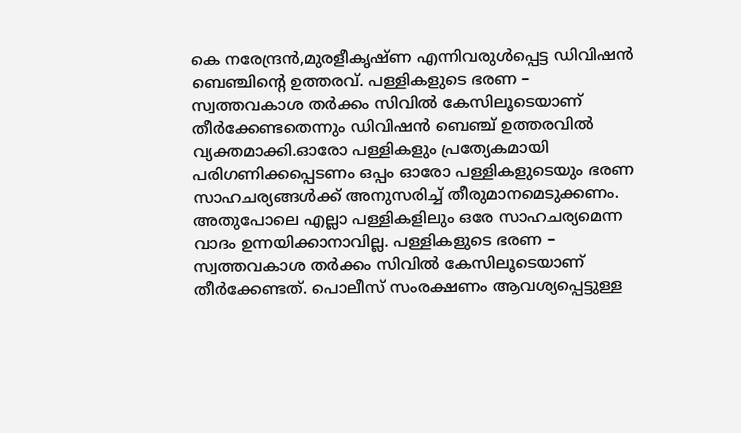കെ നരേന്ദ്രന്‍,മുരളീകൃഷ്ണ എന്നിവരുള്‍പ്പെട്ട ഡിവിഷന്‍ ബെഞ്ചിന്‍റെ ഉത്തരവ്. പള്ളികളുടെ ഭരണ – സ്വത്തവകാശ തര്‍ക്കം സിവില്‍ കേസിലൂടെയാണ് തീര്‍ക്കേണ്ടതെന്നും ഡിവിഷന്‍ ബെഞ്ച് ഉത്തരവില്‍ വ്യക്തമാക്കി.ഓരോ പള്ളികളും പ്രത്യേകമായി പരിഗണിക്കപ്പെടണം ഒപ്പം ഓരോ പള്ളികളുടെയും ഭരണ സാഹചര്യങ്ങള്‍ക്ക് അനുസരിച്ച് തീരുമാനമെടുക്കണം. അതുപോലെ എല്ലാ പള്ളികളിലും ഒരേ സാഹചര്യമെന്ന വാദം ഉന്നയിക്കാനാവില്ല. പള്ളികളുടെ ഭരണ – സ്വത്തവകാശ തര്‍ക്കം സിവില്‍ കേസിലൂടെയാണ് തീര്‍ക്കേണ്ടത്. പൊലീസ് സംരക്ഷണം ആവശ്യപ്പെട്ടുള്ള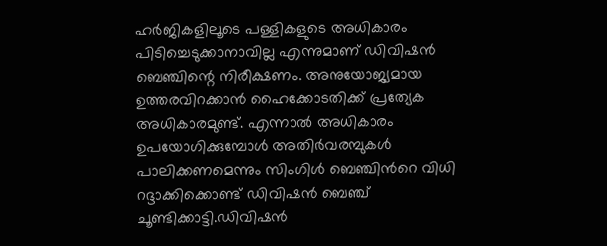ഹര്‍ജികളിലൂടെ പള്ളികളുടെ അധികാരം പിടിച്ചെടുക്കാനാവില്ല എന്നുമാണ് ഡിവിഷന്‍ ബെഞ്ചിന്റെ നിരീക്ഷണം. അനുയോജ്യമായ ഉത്തരവിറക്കാന്‍ ഹൈക്കോടതിക്ക് പ്രത്യേക അധികാരമുണ്ട്. എന്നാല്‍ അധികാരം ഉപയോഗിക്കുമ്പോള്‍ അതിര്‍വരമ്പുകള്‍ പാലിക്കണമെന്നും സിംഗിള്‍ ബെഞ്ചിന്‍റെ വിധി റദ്ദാക്കിക്കൊണ്ട് ഡിവിഷന്‍ ബെഞ്ച് ചൂണ്ടിക്കാട്ടി.ഡിവിഷന്‍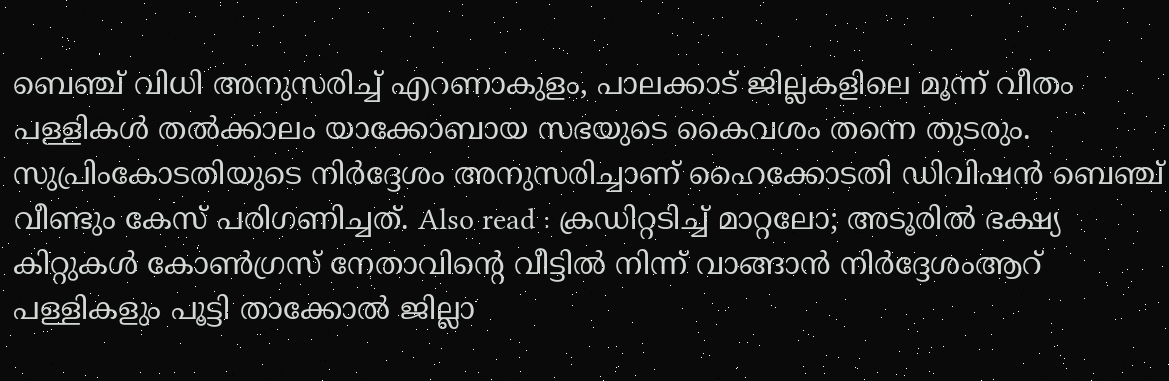ബെഞ്ച് വിധി അനുസരിച്ച് എറണാകുളം, പാലക്കാട് ജില്ലകളിലെ മൂന്ന് വീതം പള്ളികള്‍ തല്‍ക്കാലം യാക്കോബായ സഭയുടെ കൈവശം തന്നെ തുടരും. സുപ്രിംകോടതിയുടെ നിര്‍ദ്ദേശം അനുസരിച്ചാണ് ഹൈക്കോടതി ഡിവിഷന്‍ ബെഞ്ച് വീണ്ടും കേസ് പരിഗണിച്ചത്. Also read : ക്രഡിറ്റടിച്ച് മാറ്റലോ; അടൂരിൽ ഭക്ഷ്യ കിറ്റുകൾ കോൺഗ്രസ് നേതാവിന്റെ വീട്ടിൽ നിന്ന് വാങ്ങാൻ നിർദ്ദേശംആറ് പള്ളികളും പൂട്ടി താക്കോല്‍ ജില്ലാ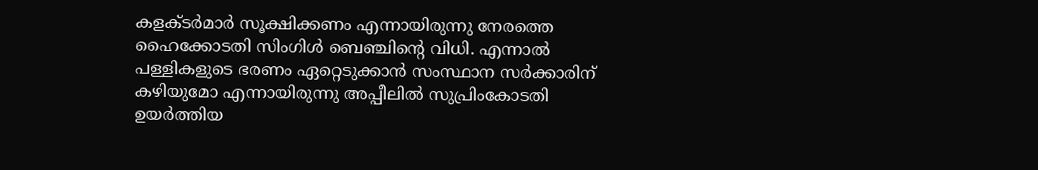കളക്ടര്‍മാര്‍ സൂക്ഷിക്കണം എന്നായിരുന്നു നേരത്തെ ഹൈക്കോടതി സിംഗിള്‍ ബെഞ്ചിന്റെ വിധി. എന്നാല്‍ പള്ളികളുടെ ഭരണം ഏറ്റെടുക്കാന്‍ സംസ്ഥാന സര്‍ക്കാരിന് കഴിയുമോ എന്നായിരുന്നു അപ്പീലില്‍ സുപ്രിംകോടതി ഉയര്‍ത്തിയ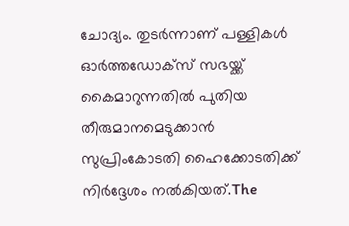ചോദ്യം. തുടര്‍ന്നാണ് പള്ളികള്‍ ഓര്‍ത്തഡോക്സ് സഭയ്ക്ക് കൈമാറുന്നതില്‍ പുതിയ തീരുമാനമെടുക്കാന്‍ സുപ്രിംകോടതി ഹൈക്കോടതിക്ക് നിര്‍ദ്ദേശം നല്‍കിയത്.The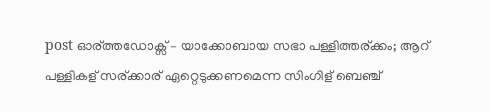post ഓര്ത്തഡോക്സ് – യാക്കോബായ സഭാ പള്ളിത്തര്ക്കം; ആറ് പള്ളികള് സര്ക്കാര് ഏറ്റെടുക്കണമെന്ന സിംഗിള് ബെഞ്ച്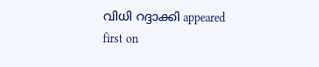വിധി റദ്ദാക്കി appeared first on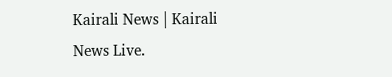Kairali News | Kairali News Live.